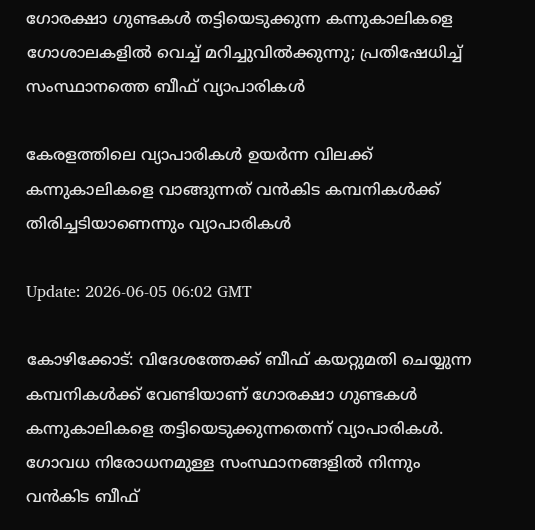ഗോരക്ഷാ ഗുണ്ടകള്‍ തട്ടിയെടുക്കുന്ന കന്നുകാലികളെ ഗോശാലകളില്‍ വെച്ച് മറിച്ചുവില്‍ക്കുന്നു; പ്രതിഷേധിച്ച് സംസ്ഥാനത്തെ ബീഫ് വ്യാപാരികള്‍

കേരളത്തിലെ വ്യാപാരികള്‍ ഉയര്‍ന്ന വിലക്ക് കന്നുകാലികളെ വാങ്ങുന്നത് വന്‍കിട കമ്പനികള്‍ക്ക് തിരിച്ചടിയാണെന്നും വ്യാപാരികള്‍

Update: 2026-06-05 06:02 GMT

കോഴിക്കോട്: വിദേശത്തേക്ക് ബീഫ് കയറ്റുമതി ചെയ്യുന്ന കമ്പനികള്‍ക്ക് വേണ്ടിയാണ് ഗോരക്ഷാ ഗുണ്ടകള്‍ കന്നുകാലികളെ തട്ടിയെടുക്കുന്നതെന്ന് വ്യാപാരികള്‍. ഗോവധ നിരോധനമുള്ള സംസ്ഥാനങ്ങളില്‍ നിന്നും വന്‍കിട ബീഫ്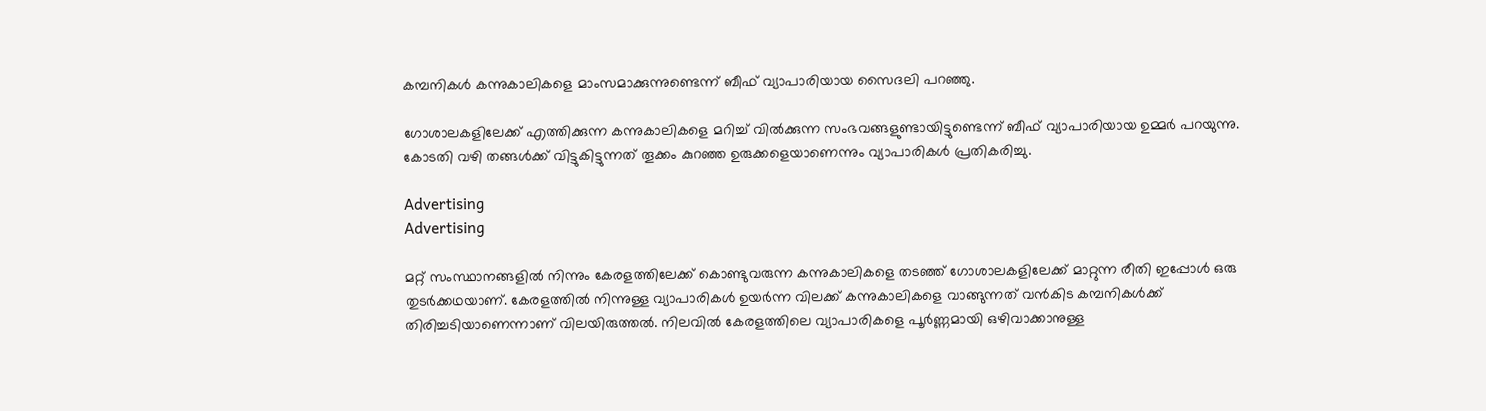കമ്പനികള്‍ കന്നുകാലികളെ മാംസമാക്കുന്നുണ്ടെന്ന് ബീഫ് വ്യാപാരിയായ സൈദലി പറഞ്ഞു.

ഗോശാലകളിലേക്ക് എത്തിക്കുന്ന കന്നുകാലികളെ മറിച്ച് വില്‍ക്കുന്ന സംഭവങ്ങളുണ്ടായിട്ടുണ്ടെന്ന് ബീഫ് വ്യാപാരിയായ ഉമ്മര്‍ പറയുന്നു. കോടതി വഴി തങ്ങള്‍ക്ക് വിട്ടുകിട്ടുന്നത് തൂക്കം കുറഞ്ഞ ഉരുക്കളെയാണെന്നും വ്യാപാരികള്‍ പ്രതികരിച്ചു.

Advertising
Advertising

മറ്റ് സംസ്ഥാനങ്ങളില്‍ നിന്നും കേരളത്തിലേക്ക് കൊണ്ടുവരുന്ന കന്നുകാലികളെ തടഞ്ഞ് ഗോശാലകളിലേക്ക് മാറ്റുന്ന രീതി ഇപ്പോള്‍ ഒരു തുടര്‍ക്കഥയാണ്. കേരളത്തില്‍ നിന്നുള്ള വ്യാപാരികള്‍ ഉയര്‍ന്ന വിലക്ക് കന്നുകാലികളെ വാങ്ങുന്നത് വന്‍കിട കമ്പനികള്‍ക്ക് തിരിച്ചടിയാണെന്നാണ് വിലയിരുത്തല്‍. നിലവില്‍ കേരളത്തിലെ വ്യാപാരികളെ പൂര്‍ണ്ണമായി ഒഴിവാക്കാനുള്ള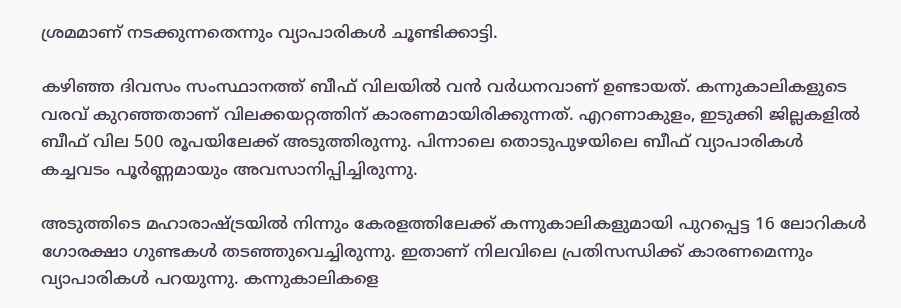ശ്രമമാണ് നടക്കുന്നതെന്നും വ്യാപാരികള്‍ ചൂണ്ടിക്കാട്ടി.

കഴിഞ്ഞ ദിവസം സംസ്ഥാനത്ത് ബീഫ് വിലയില്‍ വന്‍ വര്‍ധനവാണ് ഉണ്ടായത്. കന്നുകാലികളുടെ വരവ് കുറഞ്ഞതാണ് വിലക്കയറ്റത്തിന് കാരണമായിരിക്കുന്നത്. എറണാകുളം, ഇടുക്കി ജില്ലകളില്‍ ബീഫ് വില 500 രൂപയിലേക്ക് അടുത്തിരുന്നു. പിന്നാലെ തൊടുപുഴയിലെ ബീഫ് വ്യാപാരികള്‍ കച്ചവടം പൂര്‍ണ്ണമായും അവസാനിപ്പിച്ചിരുന്നു.

അടുത്തിടെ മഹാരാഷ്ട്രയില്‍ നിന്നും കേരളത്തിലേക്ക് കന്നുകാലികളുമായി പുറപ്പെട്ട 16 ലോറികള്‍ ഗോരക്ഷാ ഗുണ്ടകള്‍ തടഞ്ഞുവെച്ചിരുന്നു. ഇതാണ് നിലവിലെ പ്രതിസന്ധിക്ക് കാരണമെന്നും വ്യാപാരികള്‍ പറയുന്നു. കന്നുകാലികളെ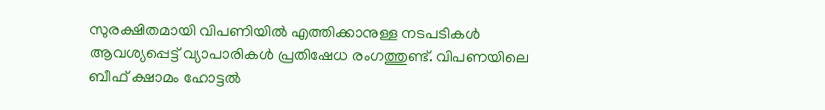സുരക്ഷിതമായി വിപണിയില്‍ എത്തിക്കാനുള്ള നടപടികള്‍ ആവശ്യപ്പെട്ട് വ്യാപാരികള്‍ പ്രതിഷേധ രംഗത്തുണ്ട്. വിപണയിലെ ബീഫ് ക്ഷാമം ഹോട്ടല്‍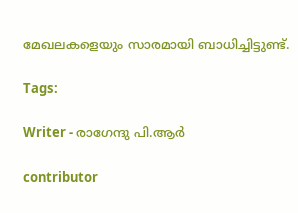മേഖലകളെയും സാരമായി ബാധിച്ചിട്ടുണ്ട്.

Tags:

Writer - രാഗേന്ദു പി.ആർ

contributor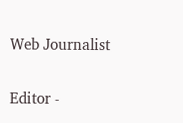Web Journalist

Editor -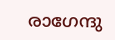രാഗേന്ദു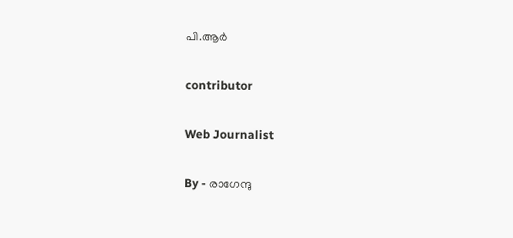പി.ആർ

contributor

Web Journalist

By - രാഗേന്ദു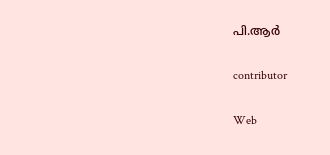പി.ആർ

contributor

Web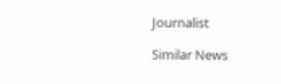Journalist

Similar News